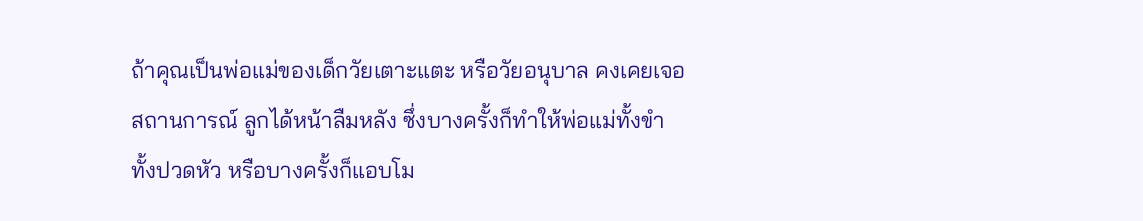ถ้าคุณเป็นพ่อแม่ของเด็กวัยเตาะแตะ หรือวัยอนุบาล คงเคยเจอสถานการณ์ ลูกได้หน้าลืมหลัง ซึ่งบางครั้งก็ทำให้พ่อแม่ทั้งขำ ทั้งปวดหัว หรือบางครั้งก็แอบโม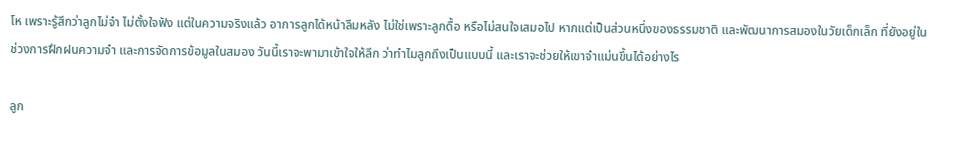โห เพราะรู้สึกว่าลูกไม่จำ ไม่ตั้งใจฟัง แต่ในความจริงแล้ว อาการลูกได้หน้าลืมหลัง ไม่ใช่เพราะลูกดื้อ หรือไม่สนใจเสมอไป หากแต่เป็นส่วนหนึ่งของธรรมชาติ และพัฒนาการสมองในวัยเด็กเล็ก ที่ยังอยู่ในช่วงการฝึกฝนความจำ และการจัดการข้อมูลในสมอง วันนี้เราจะพามาเข้าใจให้ลึก ว่าทำไมลูกถึงเป็นแบบนี้ และเราจะช่วยให้เขาจำแม่นขึ้นได้อย่างไร

ลูก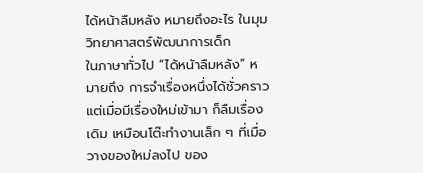ได้หน้าลืมหลัง หมายถึงอะไร ในมุมวิทยาศาสตร์พัฒนาการเด็ก
ในภาษาทั่วไป “ได้หน้าลืมหลัง” หมายถึง การจำเรื่องหนึ่งได้ชั่วคราว แต่เมื่อมีเรื่องใหม่เข้ามา ก็ลืมเรื่องเดิม เหมือนโต๊ะทำงานเล็ก ๆ ที่เมื่อวางของใหม่ลงไป ของ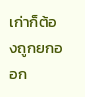เก่าก็ต้องถูกยกออก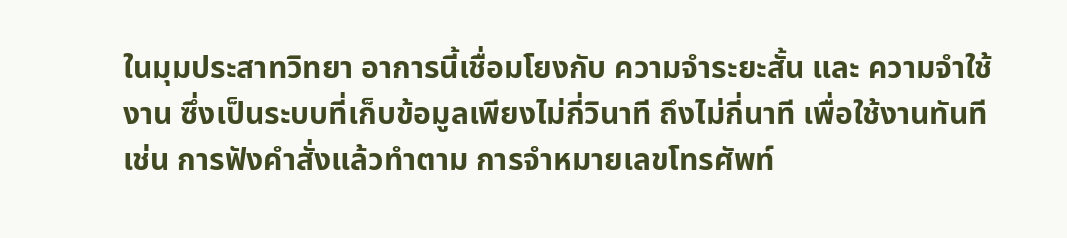ในมุมประสาทวิทยา อาการนี้เชื่อมโยงกับ ความจำระยะสั้น และ ความจำใช้งาน ซึ่งเป็นระบบที่เก็บข้อมูลเพียงไม่กี่วินาที ถึงไม่กี่นาที เพื่อใช้งานทันที เช่น การฟังคำสั่งแล้วทำตาม การจำหมายเลขโทรศัพท์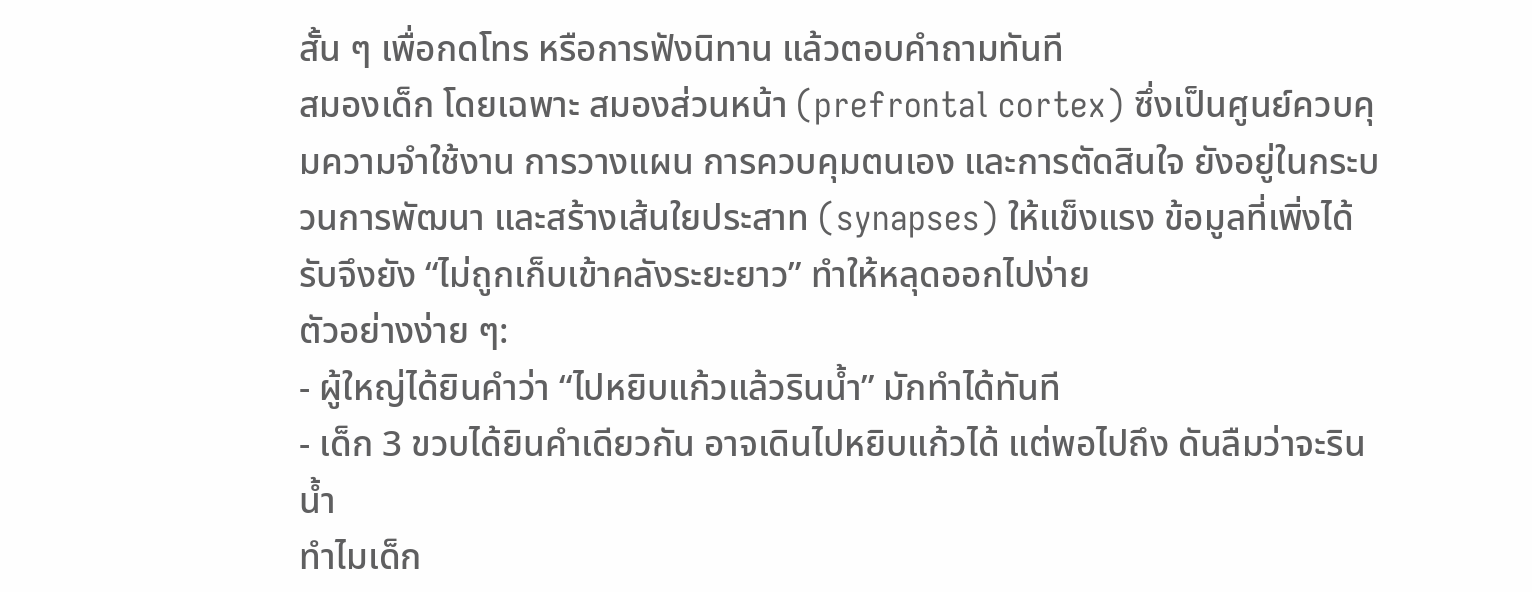สั้น ๆ เพื่อกดโทร หรือการฟังนิทาน แล้วตอบคำถามทันที
สมองเด็ก โดยเฉพาะ สมองส่วนหน้า (prefrontal cortex) ซึ่งเป็นศูนย์ควบคุมความจำใช้งาน การวางแผน การควบคุมตนเอง และการตัดสินใจ ยังอยู่ในกระบวนการพัฒนา และสร้างเส้นใยประสาท (synapses) ให้แข็งแรง ข้อมูลที่เพิ่งได้รับจึงยัง “ไม่ถูกเก็บเข้าคลังระยะยาว” ทำให้หลุดออกไปง่าย
ตัวอย่างง่าย ๆ:
- ผู้ใหญ่ได้ยินคำว่า “ไปหยิบแก้วแล้วรินน้ำ” มักทำได้ทันที
- เด็ก 3 ขวบได้ยินคำเดียวกัน อาจเดินไปหยิบแก้วได้ แต่พอไปถึง ดันลืมว่าจะรินน้ำ
ทำไมเด็ก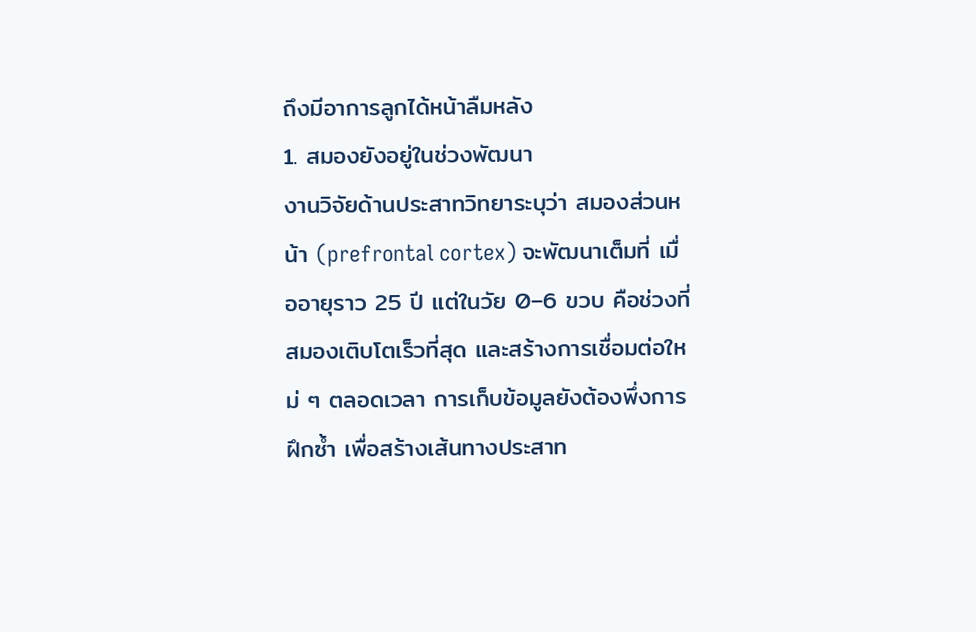ถึงมีอาการลูกได้หน้าลืมหลัง
1. สมองยังอยู่ในช่วงพัฒนา
งานวิจัยด้านประสาทวิทยาระบุว่า สมองส่วนหน้า (prefrontal cortex) จะพัฒนาเต็มที่ เมื่ออายุราว 25 ปี แต่ในวัย 0–6 ขวบ คือช่วงที่สมองเติบโตเร็วที่สุด และสร้างการเชื่อมต่อใหม่ ๆ ตลอดเวลา การเก็บข้อมูลยังต้องพึ่งการฝึกซ้ำ เพื่อสร้างเส้นทางประสาท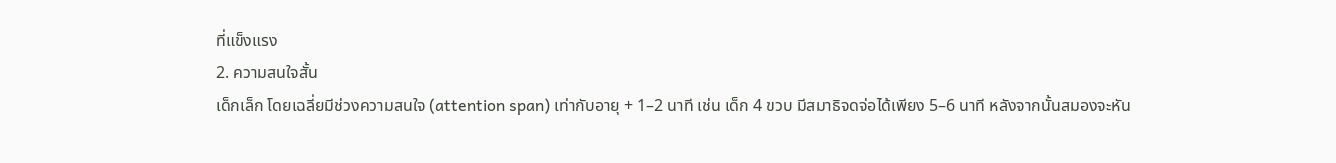ที่แข็งแรง
2. ความสนใจสั้น
เด็กเล็ก โดยเฉลี่ยมีช่วงความสนใจ (attention span) เท่ากับอายุ + 1–2 นาที เช่น เด็ก 4 ขวบ มีสมาธิจดจ่อได้เพียง 5–6 นาที หลังจากนั้นสมองจะหัน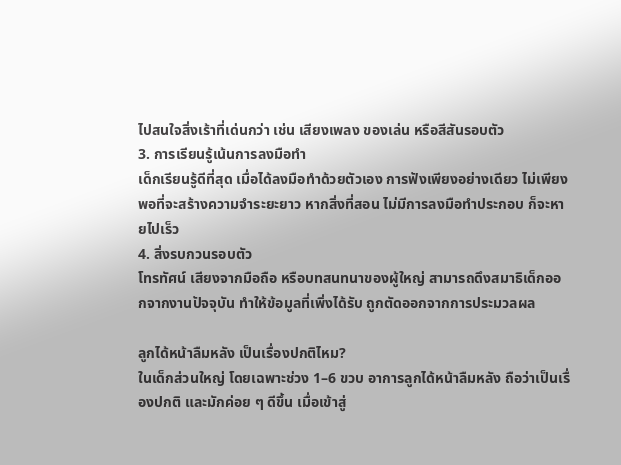ไปสนใจสิ่งเร้าที่เด่นกว่า เช่น เสียงเพลง ของเล่น หรือสีสันรอบตัว
3. การเรียนรู้เน้นการลงมือทำ
เด็กเรียนรู้ดีที่สุด เมื่อได้ลงมือทำด้วยตัวเอง การฟังเพียงอย่างเดียว ไม่เพียงพอที่จะสร้างความจำระยะยาว หากสิ่งที่สอน ไม่มีการลงมือทำประกอบ ก็จะหายไปเร็ว
4. สิ่งรบกวนรอบตัว
โทรทัศน์ เสียงจากมือถือ หรือบทสนทนาของผู้ใหญ่ สามารถดึงสมาธิเด็กออกจากงานปัจจุบัน ทำให้ข้อมูลที่เพิ่งได้รับ ถูกตัดออกจากการประมวลผล

ลูกได้หน้าลืมหลัง เป็นเรื่องปกติไหม?
ในเด็กส่วนใหญ่ โดยเฉพาะช่วง 1–6 ขวบ อาการลูกได้หน้าลืมหลัง ถือว่าเป็นเรื่องปกติ และมักค่อย ๆ ดีขึ้น เมื่อเข้าสู่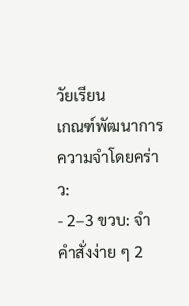วัยเรียน
เกณฑ์พัฒนาการความจำโดยคร่าว:
- 2–3 ขวบ: จำคำสั่งง่าย ๆ 2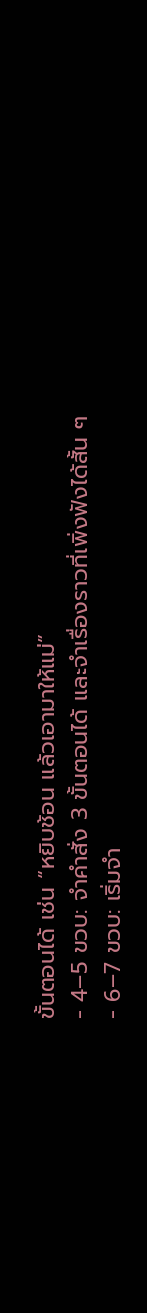ขั้นตอนได้ เช่น “หยิบช้อน แล้วเอามาให้แม่”
- 4–5 ขวบ: จำคำสั่ง 3 ขั้นตอนได้ และจำเรื่องราวที่เพิ่งฟังได้สั้น ๆ
- 6–7 ขวบ: เริ่มจำ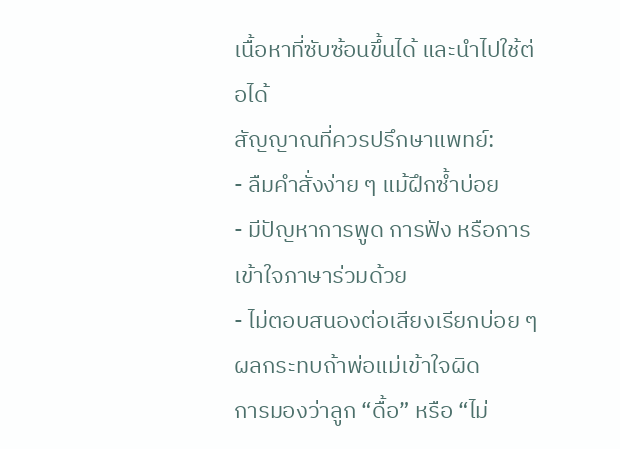เนื้อหาที่ซับซ้อนขึ้นได้ และนำไปใช้ต่อได้
สัญญาณที่ควรปรึกษาแพทย์:
- ลืมคำสั่งง่าย ๆ แม้ฝึกซ้ำบ่อย
- มีปัญหาการพูด การฟัง หรือการเข้าใจภาษาร่วมด้วย
- ไม่ตอบสนองต่อเสียงเรียกบ่อย ๆ
ผลกระทบถ้าพ่อแม่เข้าใจผิด
การมองว่าลูก “ดื้อ” หรือ “ไม่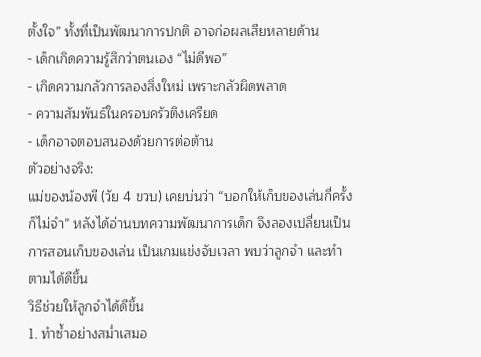ตั้งใจ” ทั้งที่เป็นพัฒนาการปกติ อาจก่อผลเสียหลายด้าน
- เด็กเกิดความรู้สึกว่าตนเอง “ไม่ดีพอ”
- เกิดความกลัวการลองสิ่งใหม่ เพราะกลัวผิดพลาด
- ความสัมพันธ์ในครอบครัวตึงเครียด
- เด็กอาจตอบสนองด้วยการต่อต้าน
ตัวอย่างจริง:
แม่ของน้องพี (วัย 4 ขวบ) เคยบ่นว่า “บอกให้เก็บของเล่นกี่ครั้งก็ไม่จำ” หลังได้อ่านบทความพัฒนาการเด็ก จึงลองเปลี่ยนเป็นการสอนเก็บของเล่น เป็นเกมแข่งจับเวลา พบว่าลูกจำ และทำตามได้ดีขึ้น
วิธีช่วยให้ลูกจำได้ดีขึ้น
1. ทำซ้ำอย่างสม่ำเสมอ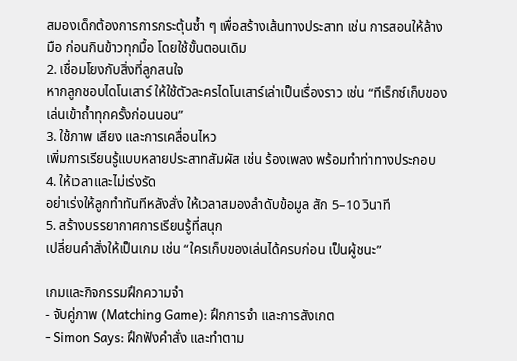สมองเด็กต้องการการกระตุ้นซ้ำ ๆ เพื่อสร้างเส้นทางประสาท เช่น การสอนให้ล้างมือ ก่อนกินข้าวทุกมื้อ โดยใช้ขั้นตอนเดิม
2. เชื่อมโยงกับสิ่งที่ลูกสนใจ
หากลูกชอบไดโนเสาร์ ให้ใช้ตัวละครไดโนเสาร์เล่าเป็นเรื่องราว เช่น “ทีเร็กซ์เก็บของเล่นเข้าถ้ำทุกครั้งก่อนนอน”
3. ใช้ภาพ เสียง และการเคลื่อนไหว
เพิ่มการเรียนรู้แบบหลายประสาทสัมผัส เช่น ร้องเพลง พร้อมทำท่าทางประกอบ
4. ให้เวลาและไม่เร่งรัด
อย่าเร่งให้ลูกทำทันทีหลังสั่ง ให้เวลาสมองลำดับข้อมูล สัก 5–10 วินาที
5. สร้างบรรยากาศการเรียนรู้ที่สนุก
เปลี่ยนคำสั่งให้เป็นเกม เช่น “ใครเก็บของเล่นได้ครบก่อน เป็นผู้ชนะ”

เกมและกิจกรรมฝึกความจำ
- จับคู่ภาพ (Matching Game): ฝึกการจำ และการสังเกต
- Simon Says: ฝึกฟังคำสั่ง และทำตาม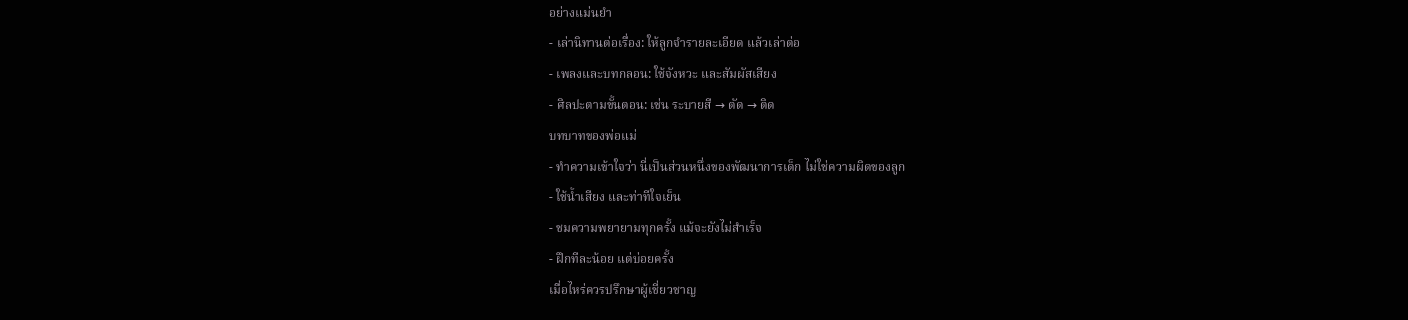อย่างแม่นยำ
- เล่านิทานต่อเรื่อง: ให้ลูกจำรายละเอียด แล้วเล่าต่อ
- เพลงและบทกลอน: ใช้จังหวะ และสัมผัสเสียง
- ศิลปะตามขั้นตอน: เช่น ระบายสี → ตัด → ติด
บทบาทของพ่อแม่
- ทำความเข้าใจว่า นี่เป็นส่วนหนึ่งของพัฒนาการเด็ก ไม่ใช่ความผิดของลูก
- ใช้น้ำเสียง และท่าทีใจเย็น
- ชมความพยายามทุกครั้ง แม้จะยังไม่สำเร็จ
- ฝึกทีละน้อย แต่บ่อยครั้ง
เมื่อไหร่ควรปรึกษาผู้เชี่ยวชาญ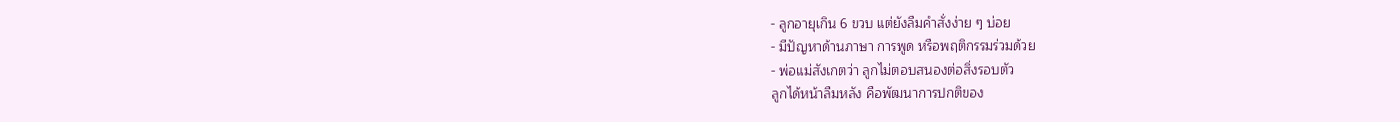- ลูกอายุเกิน 6 ขวบ แต่ยังลืมคำสั่งง่าย ๆ บ่อย
- มีปัญหาด้านภาษา การพูด หรือพฤติกรรมร่วมด้วย
- พ่อแม่สังเกตว่า ลูกไม่ตอบสนองต่อสิ่งรอบตัว
ลูกได้หน้าลืมหลัง คือพัฒนาการปกติของ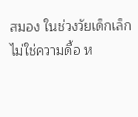สมอง ในช่วงวัยเด็กเล็ก ไม่ใช่ความดื้อ ห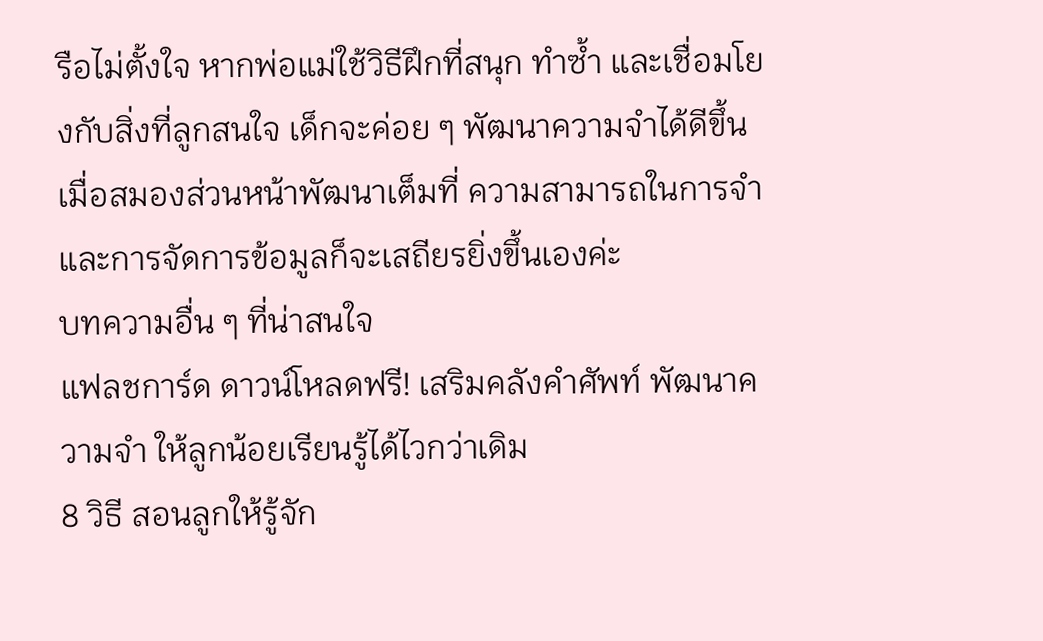รือไม่ตั้งใจ หากพ่อแม่ใช้วิธีฝึกที่สนุก ทำซ้ำ และเชื่อมโยงกับสิ่งที่ลูกสนใจ เด็กจะค่อย ๆ พัฒนาความจำได้ดีขึ้น เมื่อสมองส่วนหน้าพัฒนาเต็มที่ ความสามารถในการจำ และการจัดการข้อมูลก็จะเสถียรยิ่งขึ้นเองค่ะ
บทความอื่น ๆ ที่น่าสนใจ
แฟลชการ์ด ดาวน์โหลดฟรี! เสริมคลังคำศัพท์ พัฒนาความจำ ให้ลูกน้อยเรียนรู้ได้ไวกว่าเดิม
8 วิธี สอนลูกให้รู้จัก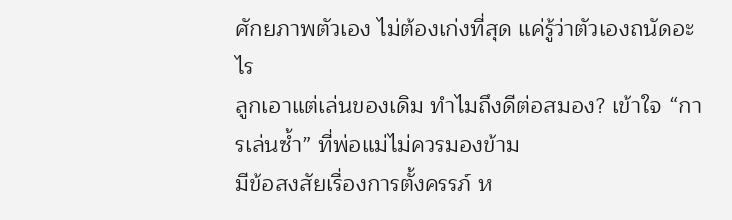ศักยภาพตัวเอง ไม่ต้องเก่งที่สุด แค่รู้ว่าตัวเองถนัดอะไร
ลูกเอาแต่เล่นของเดิม ทำไมถึงดีต่อสมอง? เข้าใจ “การเล่นซ้ำ” ที่พ่อแม่ไม่ควรมองข้าม
มีข้อสงสัยเรื่องการตั้งครรภ์ ห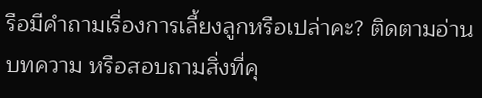รือมีคำถามเรื่องการเลี้ยงลูกหรือเปล่าคะ? ติดตามอ่านบทความ หรือสอบถามสิ่งที่คุ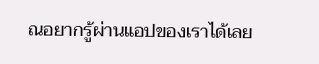ณอยากรู้ผ่านแอปของเราได้เลย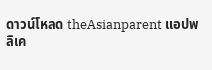ดาวน์โหลด theAsianparent แอปพลิเค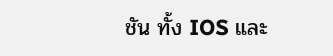ชัน ทั้ง IOS และ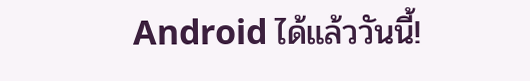Android ได้แล้ววันนี้!